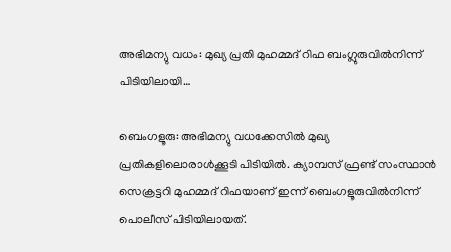അഭിമന്യു വധം: മുഖ്യ പ്രതി മുഹമ്മദ്‌ റിഫ ബംഗ്ലുരുവിൽനിന്ന് പിടിയിലായി…

ബെംഗളൂരു: അഭിമന്യു വധക്കേസില്‍ മുഖ്യ പ്രതികളിലൊരാള്‍ക്കൂടി പിടിയില്‍. ക്യാമ്പസ്‌ ഫ്രണ്ട് സംസ്ഥാന്‍ സെക്രട്ടറി മുഹമ്മദ്‌ റിഫയാണ് ഇന്ന് ബെംഗളൂരുവിൽനിന്ന്  പൊലീസ് പിടിയിലായത്.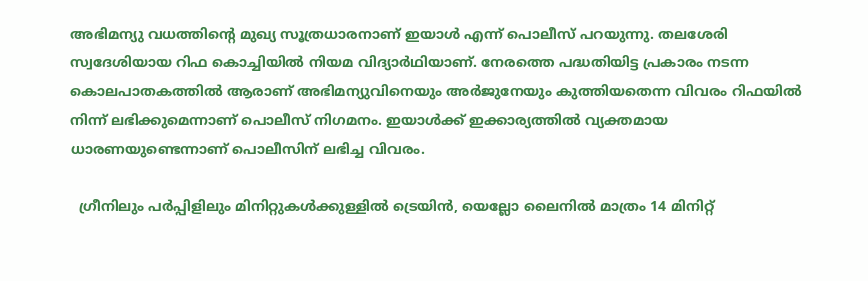അഭിമന്യു വധത്തിന്‍റെ മുഖ്യ സൂത്രധാരനാണ് ഇയാള്‍ എന്ന് പൊലീസ് പറയുന്നു. തലശേരി സ്വദേശിയായ റിഫ കൊച്ചിയില്‍ നിയമ വിദ്യാര്‍ഥിയാണ്. നേരത്തെ പദ്ധതിയിട്ട പ്രകാരം നടന്ന കൊലപാതകത്തില്‍ ആരാണ് അഭിമന്യുവിനെയും അര്‍ജുനേയും കുത്തിയതെന്ന വിവരം റിഫയില്‍ നിന്ന് ലഭിക്കുമെന്നാണ് പൊലീസ് നിഗമനം. ഇയാള്‍ക്ക് ഇക്കാര്യത്തില്‍ വ്യക്തമായ ധാരണയുണ്ടെന്നാണ് പൊലീസിന് ലഭിച്ച വിവരം.

  ഗ്രീനിലും പർപ്പിളിലും മിനിറ്റുകൾക്കുള്ളിൽ ട്രെയിൻ, യെല്ലോ ലൈനിൽ മാത്രം 14 മിനിറ്റ്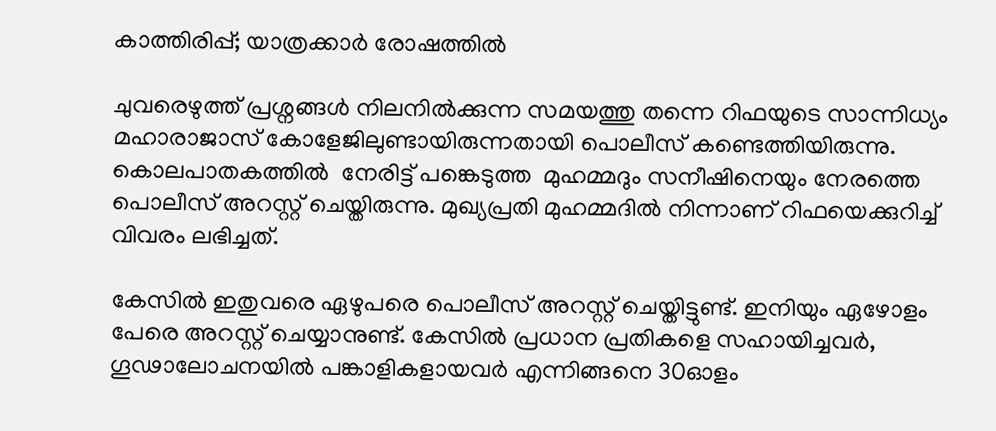കാത്തിരിപ്പ്; യാത്രക്കാർ രോഷത്തിൽ

ചുവരെഴുത്ത് പ്രശ്നങ്ങള്‍ നിലനില്‍ക്കുന്ന സമയത്തു തന്നെ റിഫയുടെ സാന്നിധ്യം മഹാരാജാസ് കോളേജിലുണ്ടായിരുന്നതായി പൊലീസ് കണ്ടെത്തിയിരുന്നു. കൊലപാതകത്തില്‍  നേരിട്ട് പങ്കെടുത്ത  മുഹമ്മദും സനീഷിനെയും നേരത്തെ പൊലീസ് അറസ്റ്റ് ചെയ്തിരുന്നു. മുഖ്യപ്രതി മുഹമ്മദിൽ നിന്നാണ് റിഫയെക്കുറിച്ച് വിവരം ലഭിച്ചത്.

കേസില്‍ ഇതുവരെ ഏഴുപരെ പൊലീസ് അറസ്റ്റ് ചെയ്തിട്ടുണ്ട്. ഇനിയും ഏഴോളം പേരെ അറസ്റ്റ് ചെയ്യാനുണ്ട്. കേസില്‍ പ്രധാന പ്രതികളെ സഹായിച്ചവര്‍, ഗൂഢാലോചനയില്‍ പങ്കാളികളായവര്‍ എന്നിങ്ങനെ 30ഓളം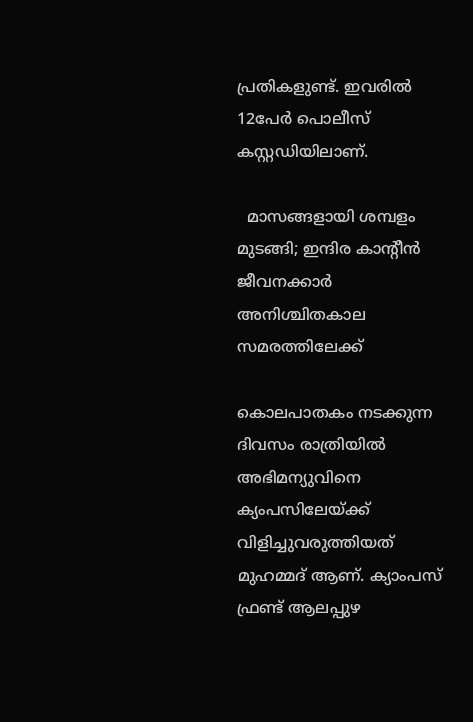പ്രതികളുണ്ട്. ഇവരില്‍ 12പേര്‍ പൊലീസ് കസ്റ്റ‍ഡിയിലാണ്.

  മാസങ്ങളായി ശമ്പളം മുടങ്ങി; ഇന്ദിര കാന്റീൻ ജീവനക്കാർ അനിശ്ചിതകാല സമരത്തിലേക്ക്

കൊലപാതകം നടക്കുന്ന ദിവസം രാത്രിയില്‍ അഭിമന്യുവിനെ ക്യംപസിലേയ്ക്ക് വിളിച്ചുവരുത്തിയത് മുഹമ്മദ് ആണ്. ക്യാംപസ് ഫ്രണ്ട് ആലപ്പുഴ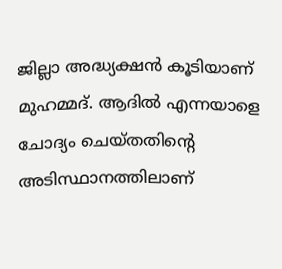ജില്ലാ അദ്ധ്യക്ഷന്‍ കൂടിയാണ് മുഹമ്മദ്. ആദില്‍ എന്നയാളെ ചോദ്യം ചെയ്തതിന്‍റെ അടിസ്ഥാനത്തിലാണ്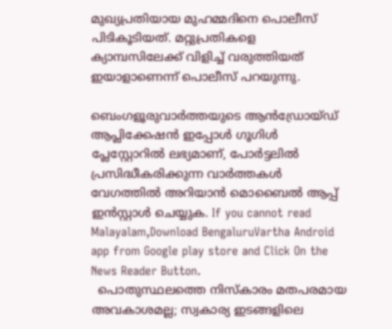മുഖ്യപ്രതിയായ മുഹമ്മദിനെ പൊലീസ് പിടികൂടിയത്. മറ്റുപ്രതികളെ ക്യാമ്പസിലേക്ക് വിളിച്ച് വരുത്തിയത് ഇയാളാണെന്ന് പൊലീസ് പറയുന്നു.

ബെംഗളൂരുവാർത്തയുടെ ആൻഡ്രോയ്ഡ് ആപ്ലിക്കേഷൻ ഇപ്പോൾ ഗൂഗിൾ പ്ലേസ്റ്റോറിൽ ലഭ്യമാണ്, പോർട്ടലിൽ പ്രസിദ്ധീകരിക്കുന്ന വാർത്തകൾ വേഗത്തിൽ അറിയാൻ മൊബൈൽ ആപ്പ് ഇൻസ്റ്റാൾ ചെയ്യുക. If you cannot read Malayalam,Download BengaluruVartha Android app from Google play store and Click On the News Reader Button.
  പൊതുസ്ഥലത്തെ നിസ്കാരം മതപരമായ അവകാശമല്ല; സ്വകാര്യ ഇടങ്ങളിലെ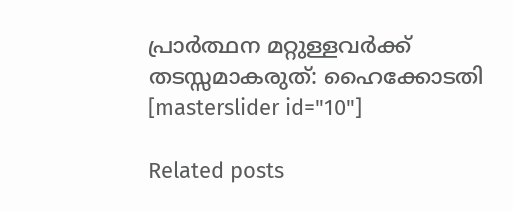പ്രാർത്ഥന മറ്റുള്ളവർക്ക് തടസ്സമാകരുത്: ഹൈക്കോടതി
[masterslider id="10"]

Related posts